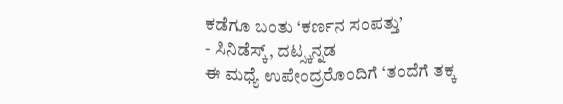ಕಡೆಗೂ ಬಂತು ‘ಕರ್ಣನ ಸಂಪತ್ತು’
- ಸಿನಿಡೆಸ್ಕ್, ದಟ್ಸ್ಕನ್ನಡ
ಈ ಮಧ್ಯೆ ಉಪೇಂದ್ರರೊಂದಿಗೆ ‘ತಂದೆಗೆ ತಕ್ಕ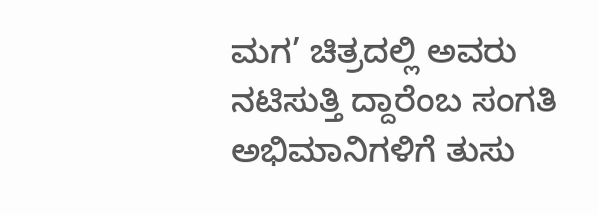ಮಗ’ ಚಿತ್ರದಲ್ಲಿ ಅವರು ನಟಿಸುತ್ತಿ ದ್ದಾರೆಂಬ ಸಂಗತಿ ಅಭಿಮಾನಿಗಳಿಗೆ ತುಸು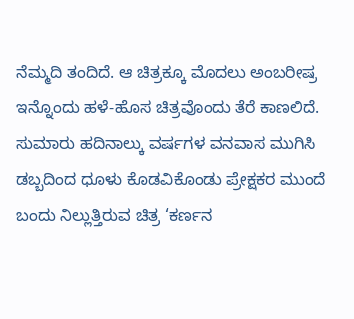ನೆಮ್ಮದಿ ತಂದಿದೆ. ಆ ಚಿತ್ರಕ್ಕೂ ಮೊದಲು ಅಂಬರೀಷ್ರ ಇನ್ನೊಂದು ಹಳೆ-ಹೊಸ ಚಿತ್ರವೊಂದು ತೆರೆ ಕಾಣಲಿದೆ. ಸುಮಾರು ಹದಿನಾಲ್ಕು ವರ್ಷಗಳ ವನವಾಸ ಮುಗಿಸಿ ಡಬ್ಬದಿಂದ ಧೂಳು ಕೊಡವಿಕೊಂಡು ಪ್ರೇಕ್ಷಕರ ಮುಂದೆ ಬಂದು ನಿಲ್ಲುತ್ತಿರುವ ಚಿತ್ರ ‘ಕರ್ಣನ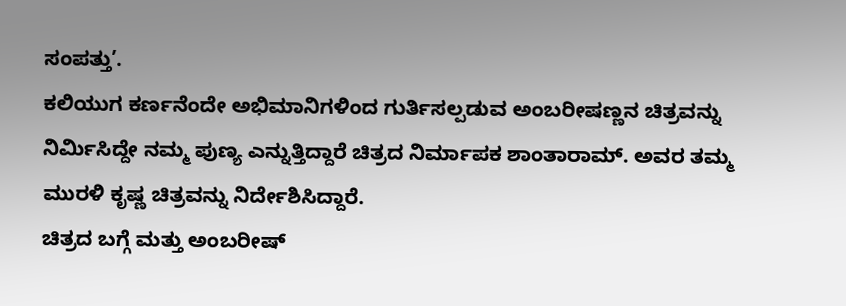ಸಂಪತ್ತು’.
ಕಲಿಯುಗ ಕರ್ಣನೆಂದೇ ಅಭಿಮಾನಿಗಳಿಂದ ಗುರ್ತಿಸಲ್ಪಡುವ ಅಂಬರೀಷಣ್ಣನ ಚಿತ್ರವನ್ನು ನಿರ್ಮಿಸಿದ್ದೇ ನಮ್ಮ ಪುಣ್ಯ ಎನ್ನುತ್ತಿದ್ದಾರೆ ಚಿತ್ರದ ನಿರ್ಮಾಪಕ ಶಾಂತಾರಾಮ್. ಅವರ ತಮ್ಮ ಮುರಳಿ ಕೃಷ್ಣ ಚಿತ್ರವನ್ನು ನಿರ್ದೇಶಿಸಿದ್ದಾರೆ.
ಚಿತ್ರದ ಬಗ್ಗೆ ಮತ್ತು ಅಂಬರೀಷ್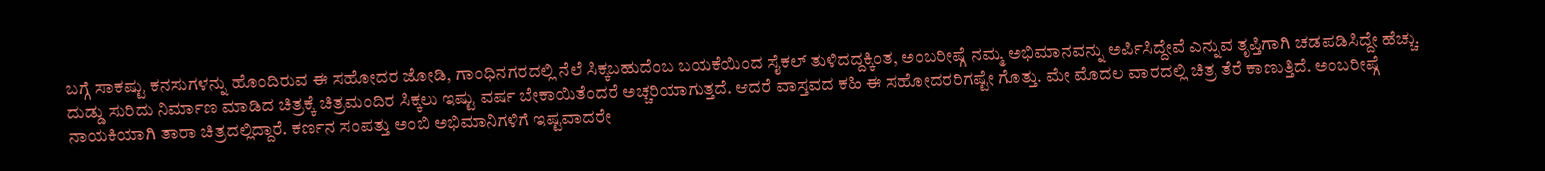ಬಗ್ಗೆ ಸಾಕಷ್ಟು ಕನಸುಗಳನ್ನು ಹೊಂದಿರುವ ಈ ಸಹೋದರ ಜೋಡಿ, ಗಾಂಧಿನಗರದಲ್ಲಿ ನೆಲೆ ಸಿಕ್ಕಬಹುದೆಂಬ ಬಯಕೆಯಿಂದ ಸೈಕಲ್ ತುಳಿದದ್ದಕ್ಕಿಂತ, ಅಂಬರೀಷ್ಗೆ ನಮ್ಮ ಅಭಿಮಾನವನ್ನು ಅರ್ಪಿಸಿದ್ದೇವೆ ಎನ್ನುವ ತೃಪ್ತಿಗಾಗಿ ಚಡಪಡಿಸಿದ್ದೇ ಹೆಚ್ಚು.
ದುಡ್ಡು ಸುರಿದು ನಿರ್ಮಾಣ ಮಾಡಿದ ಚಿತ್ರಕ್ಕೆ ಚಿತ್ರಮಂದಿರ ಸಿಕ್ಕಲು ಇಷ್ಟು ವರ್ಷ ಬೇಕಾಯಿತೆಂದರೆ ಅಚ್ಚರಿಯಾಗುತ್ತದೆ. ಆದರೆ ವಾಸ್ತವದ ಕಹಿ ಈ ಸಹೋದರರಿಗಷ್ಟೇ ಗೊತ್ತು. ಮೇ ಮೊದಲ ವಾರದಲ್ಲಿ ಚಿತ್ರ ತೆರೆ ಕಾಣುತ್ತಿದೆ. ಅಂಬರೀಷ್ಗೆ ನಾಯಕಿಯಾಗಿ ತಾರಾ ಚಿತ್ರದಲ್ಲಿದ್ದಾರೆ. ಕರ್ಣನ ಸಂಪತ್ತು ಅಂಬಿ ಅಭಿಮಾನಿಗಳಿಗೆ ಇಷ್ಟವಾದರೇ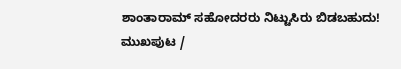ಶಾಂತಾರಾಮ್ ಸಹೋದರರು ನಿಟ್ಟುಸಿರು ಬಿಡಬಹುದು!
ಮುಖಪುಟ /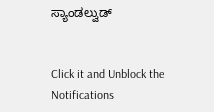ಸ್ಯಾಂಡಲ್ವುಡ್


Click it and Unblock the Notifications